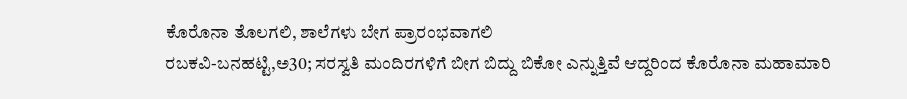ಕೊರೊನಾ ತೊಲಗಲಿ, ಶಾಲೆಗಳು ಬೇಗ ಪ್ರಾರಂಭವಾಗಲಿ
ರಬಕವಿ-ಬನಹಟ್ಟಿ,ಅ30; ಸರಸ್ವತಿ ಮಂದಿರಗಳಿಗೆ ಬೀಗ ಬಿದ್ದು ಬಿಕೋ ಎನ್ನುತ್ತಿವೆ ಆದ್ದರಿಂದ ಕೊರೊನಾ ಮಹಾಮಾರಿ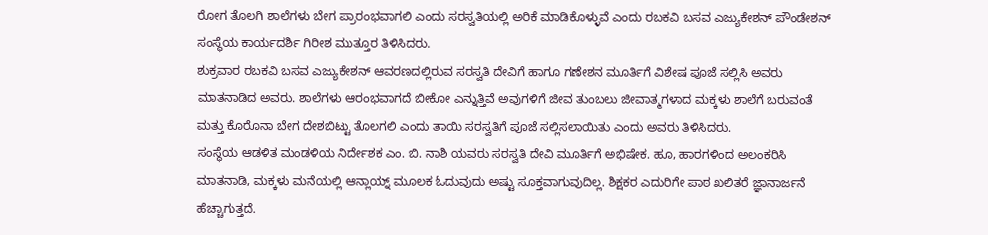ರೋಗ ತೊಲಗಿ ಶಾಲೆಗಳು ಬೇಗ ಪ್ರಾರಂಭವಾಗಲಿ ಎಂದು ಸರಸ್ವತಿಯಲ್ಲಿ ಅರಿಕೆ ಮಾಡಿಕೊಳ್ಳುವೆ ಎಂದು ರಬಕವಿ ಬಸವ ಎಜ್ಯುಕೇಶನ್ ಪೌಂಡೇಶನ್ ಸಂಸ್ಥೆಯ ಕಾರ್ಯದರ್ಶಿ ಗಿರೀಶ ಮುತ್ತೂರ ತಿಳಿಸಿದರು.
ಶುಕ್ರವಾರ ರಬಕವಿ ಬಸವ ಎಜ್ಯುಕೇಶನ್ ಆವರಣದಲ್ಲಿರುವ ಸರಸ್ವತಿ ದೇವಿಗೆ ಹಾಗೂ ಗಣೇಶನ ಮೂರ್ತಿಗೆ ವಿಶೇಷ ಪೂಜೆ ಸಲ್ಲಿಸಿ ಅವರು ಮಾತನಾಡಿದ ಅವರು. ಶಾಲೆಗಳು ಆರಂಭವಾಗದೆ ಬೀಕೋ ಎನ್ನುತ್ತಿವೆ ಅವುಗಳಿಗೆ ಜೀವ ತುಂಬಲು ಜೀವಾತ್ಮಗಳಾದ ಮಕ್ಕಳು ಶಾಲೆಗೆ ಬರುವಂತೆ ಮತ್ತು ಕೊರೊನಾ ಬೇಗ ದೇಶಬಿಟ್ಟು ತೊಲಗಲಿ ಎಂದು ತಾಯಿ ಸರಸ್ವತಿಗೆ ಪೂಜೆ ಸಲ್ಲಿಸಲಾಯಿತು ಎಂದು ಅವರು ತಿಳಿಸಿದರು.
ಸಂಸ್ಥೆಯ ಆಡಳಿತ ಮಂಡಳಿಯ ನಿರ್ದೇಶಕ ಎಂ. ಬಿ. ನಾಶಿ ಯವರು ಸರಸ್ವತಿ ದೇವಿ ಮೂರ್ತಿಗೆ ಅಭಿಷೇಕ. ಹೂ, ಹಾರಗಳಿಂದ ಅಲಂಕರಿಸಿ ಮಾತನಾಡಿ, ಮಕ್ಕಳು ಮನೆಯಲ್ಲಿ ಆನ್ಲಾಯ್ನ್ ಮೂಲಕ ಓದುವುದು ಅಷ್ಟು ಸೂಕ್ತವಾಗುವುದಿಲ್ಲ. ಶಿಕ್ಷಕರ ಎದುರಿಗೇ ಪಾಠ ಖಲಿತರೆ ಜ್ಞಾನಾರ್ಜನೆ ಹೆಚ್ಚಾಗುತ್ತದೆ.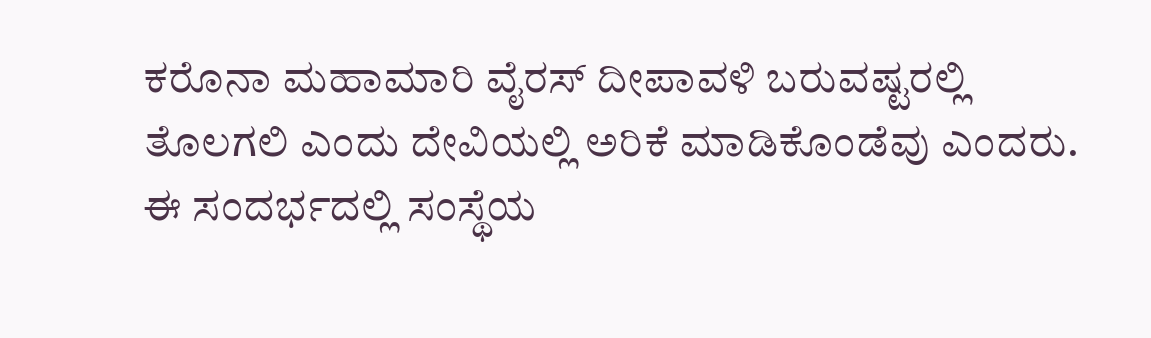ಕರೊನಾ ಮಹಾಮಾರಿ ವೈರಸ್ ದೀಪಾವಳಿ ಬರುವಷ್ಟರಲ್ಲಿ ತೊಲಗಲಿ ಎಂದು ದೇವಿಯಲ್ಲಿ ಅರಿಕೆ ಮಾಡಿಕೊಂಡೆವು ಎಂದರು.
ಈ ಸಂದರ್ಭದಲ್ಲಿ ಸಂಸ್ಥೆಯ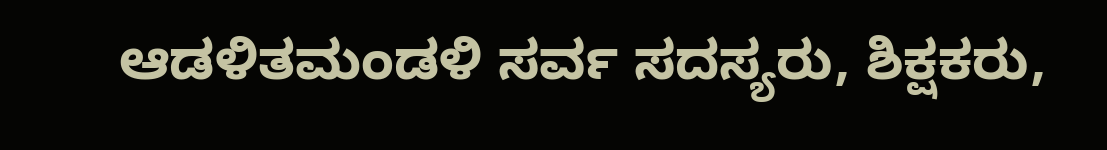ಆಡಳಿತಮಂಡಳಿ ಸರ್ವ ಸದಸ್ಯರು, ಶಿಕ್ಷಕರು,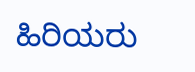ಹಿರಿಯರು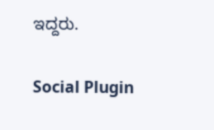ಇದ್ದರು.

Social Plugin